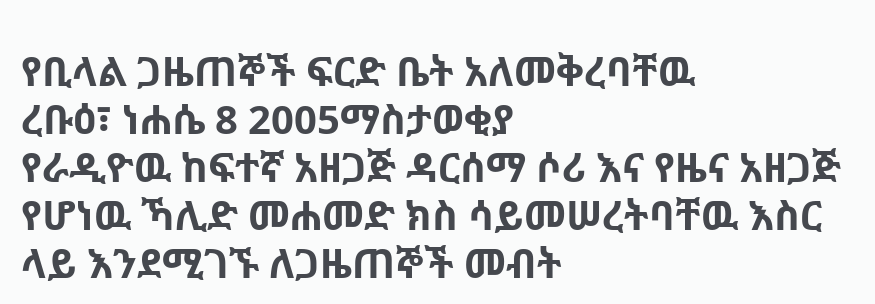የቢላል ጋዜጠኞች ፍርድ ቤት አለመቅረባቸዉ
ረቡዕ፣ ነሐሴ 8 2005ማስታወቂያ
የራዲዮዉ ከፍተኛ አዘጋጅ ዳርሰማ ሶሪ እና የዜና አዘጋጅ የሆነዉ ኻሊድ መሐመድ ክስ ሳይመሠረትባቸዉ እስር ላይ እንደሚገኙ ለጋዜጠኞች መብት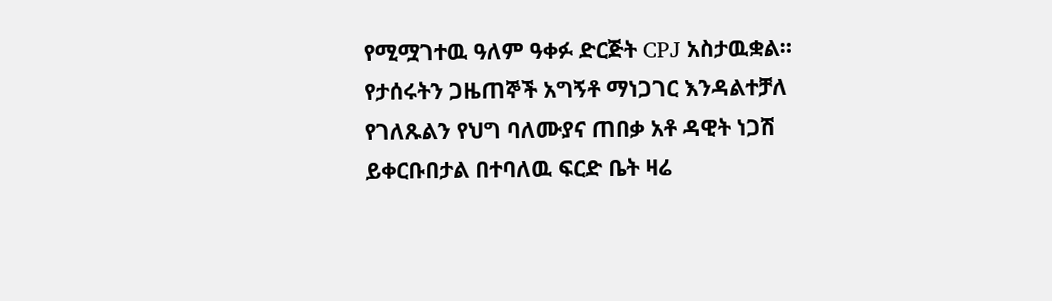የሚሟገተዉ ዓለም ዓቀፉ ድርጅት CPJ አስታዉቋል። የታሰሩትን ጋዜጠኞች አግኝቶ ማነጋገር እንዳልተቻለ የገለጹልን የህግ ባለሙያና ጠበቃ አቶ ዳዊት ነጋሽ ይቀርቡበታል በተባለዉ ፍርድ ቤት ዛሬ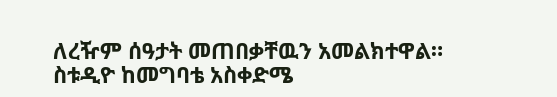ለረዥም ሰዓታት መጠበቃቸዉን አመልክተዋል። ስቱዲዮ ከመግባቴ አስቀድሜ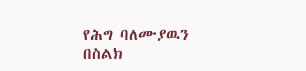የሕግ ባለሙያዉን በስልክ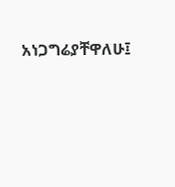አነጋግሬያቸዋለሁ፤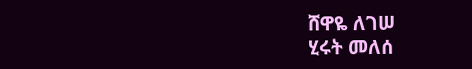ሸዋዬ ለገሠ
ሂሩት መለሰ